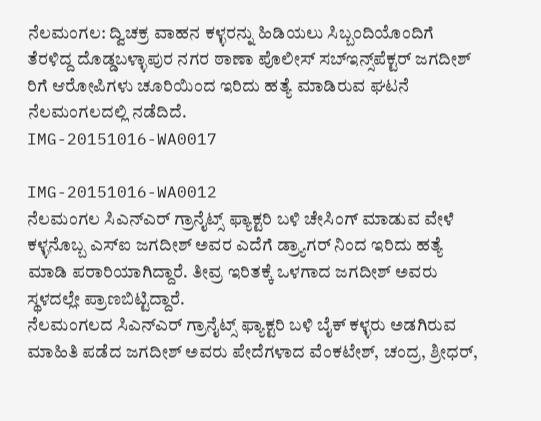ನೆಲಮಂಗಲ: ದ್ವಿಚಕ್ರ ವಾಹನ ಕಳ್ಳರನ್ನು ಹಿಡಿಯಲು ಸಿಬ್ಬಂದಿಯೊಂದಿಗೆ ತೆರಳಿದ್ದ ದೊಡ್ಡಬಳ್ಳಾಪುರ ನಗರ ಠಾಣಾ ಪೊಲೀಸ್ ಸಬ್‌ಇನ್ಸ್‌ಪೆಕ್ಟರ್ ಜಗದೀಶ್ ರಿಗೆ ಆರೋಪಿಗಳು ಚೂರಿಯಿಂದ ಇರಿದು ಹತ್ಯೆ ಮಾಡಿರುವ ಘಟನೆ ನೆಲಮಂಗಲದಲ್ಲಿ ನಡೆದಿದೆ.
IMG-20151016-WA0017

IMG-20151016-WA0012
ನೆಲಮಂಗಲ ಸಿಎನ್ಎರ್ ಗ್ರಾನೈಟ್ಸ್ ಫ್ಯಾಕ್ಟರಿ ಬಳಿ ಚೇಸಿಂಗ್ ಮಾಡುವ ವೇಳೆ ಕಳ್ಳನೊಬ್ಬ ಎಸ್ಐ ಜಗದೀಶ್ ಅವರ ಎದೆಗೆ ಡ್ರ್ಯಾಗರ್ ನಿಂದ ಇರಿದು ಹತ್ಯೆ ಮಾಡಿ ಪರಾರಿಯಾಗಿದ್ದಾರೆ. ತೀವ್ರ ಇರಿತಕ್ಕೆ ಒಳಗಾದ ಜಗದೀಶ್ ಅವರು ಸ್ಥಳದಲ್ಲೇ ಪ್ರಾಣಬಿಟ್ಟಿದ್ದಾರೆ.
ನೆಲಮಂಗಲದ ಸಿಎನ್ಎರ್ ಗ್ರಾನೈಟ್ಸ್ ಫ್ಯಾಕ್ಟರಿ ಬಳಿ ಬೈಕ್ ಕಳ್ಳರು ಅಡಗಿರುವ ಮಾಹಿತಿ ಪಡೆದ ಜಗದೀಶ್ ಅವರು ಪೇದೆಗಳಾದ ವೆಂಕಟೇಶ್, ಚಂದ್ರ, ಶ್ರೀಧರ್,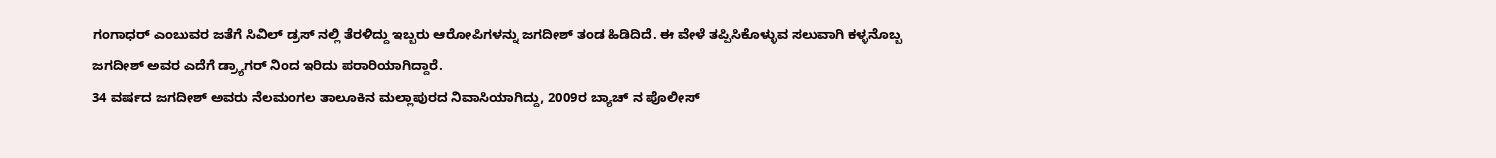ಗಂಗಾಧರ್ ಎಂಬುವರ ಜತೆಗೆ ಸಿವಿಲ್ ಡ್ರಸ್ ನಲ್ಲಿ ತೆರಳಿದ್ದು ಇಬ್ಬರು ಆರೋಪಿಗಳನ್ನು ಜಗದೀಶ್ ತಂಡ ಹಿಡಿದಿದೆ. ಈ ವೇಳೆ ತಪ್ಪಿಸಿಕೊಳ್ಳುವ ಸಲುವಾಗಿ ಕಳ್ಳನೊಬ್ಬ ಜಗದೀಶ್ ಅವರ ಎದೆಗೆ ಡ್ರ್ಯಾಗರ್ ನಿಂದ ಇರಿದು ಪರಾರಿಯಾಗಿದ್ದಾರೆ.
34 ವರ್ಷದ ಜಗದೀಶ್ ಅವರು ನೆಲಮಂಗಲ ತಾಲೂಕಿನ ಮಲ್ಲಾಪುರದ ನಿವಾಸಿಯಾಗಿದ್ದು, 2009ರ ಬ್ಯಾಚ್ ನ ಪೊಲೀಸ್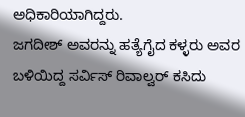ಅಧಿಕಾರಿಯಾಗಿದ್ದರು.
ಜಗದೀಶ್ ಅವರನ್ನು ಹತ್ಯೆಗೈದ ಕಳ್ಳರು ಅವರ ಬಳಿಯಿದ್ದ ಸರ್ವಿಸ್ ರಿವಾಲ್ವರ್ ಕಸಿದು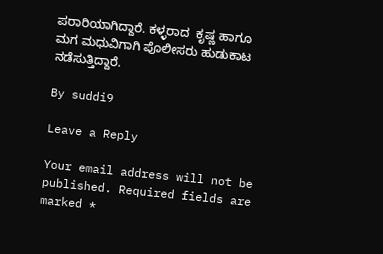ಪರಾರಿಯಾಗಿದ್ದಾರೆ. ಕಳ್ಳರಾದ  ಕೃಷ್ಣ ಹಾಗೂ ಮಗ ಮಧುವಿಗಾಗಿ ಪೊಲೀಸರು ಹುಡುಕಾಟ ನಡೆಸುತ್ತಿದ್ದಾರೆ.

By suddi9

Leave a Reply

Your email address will not be published. Required fields are marked *